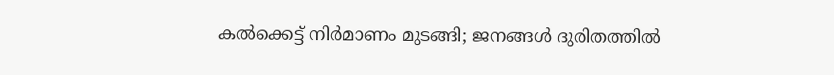കൽക്കെട്ട് നിർമാണം മുടങ്ങി; ജനങ്ങൾ ദുരിതത്തിൽ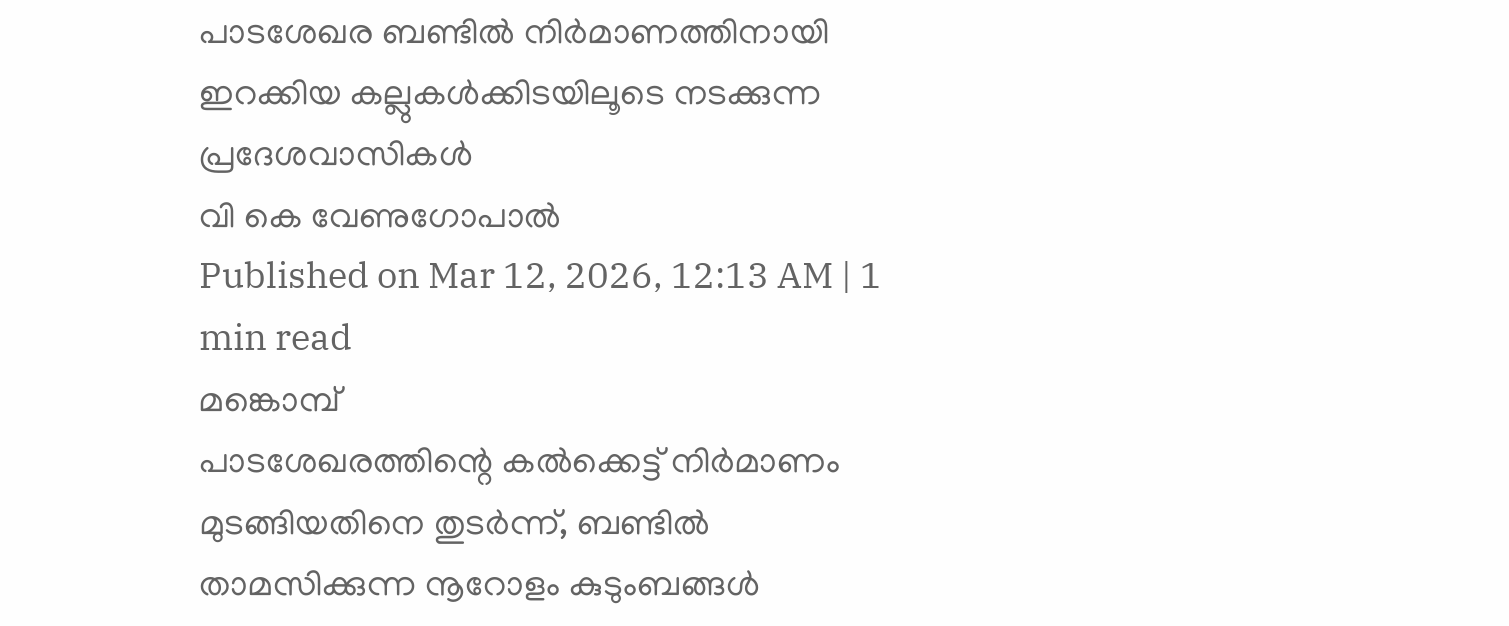പാടശേഖര ബണ്ടിൽ നിർമാണത്തിനായി ഇറക്കിയ കല്ലുകൾക്കിടയിലൂടെ നടക്കുന്ന പ്രദേശവാസികൾ
വി കെ വേണുഗോപാൽ
Published on Mar 12, 2026, 12:13 AM | 1 min read
മങ്കൊമ്പ്
പാടശേഖരത്തിന്റെ കൽക്കെട്ട് നിർമാണം മുടങ്ങിയതിനെ തുടർന്ന്, ബണ്ടിൽ താമസിക്കുന്ന നൂറോളം കുടുംബങ്ങൾ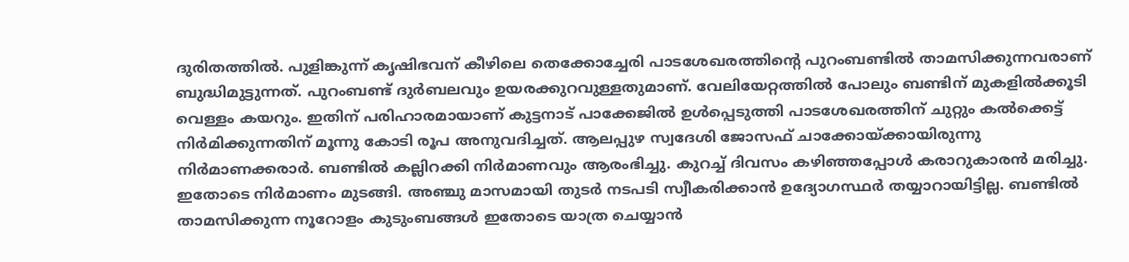ദുരിതത്തിൽ. പുളിങ്കുന്ന് കൃഷിഭവന് കീഴിലെ തെക്കോച്ചേരി പാടശേഖരത്തിന്റെ പുറംബണ്ടിൽ താമസിക്കുന്നവരാണ് ബുദ്ധിമുട്ടുന്നത്. പുറംബണ്ട് ദുർബലവും ഉയരക്കുറവുള്ളതുമാണ്. വേലിയേറ്റത്തിൽ പോലും ബണ്ടിന് മുകളിൽക്കൂടി വെള്ളം കയറും. ഇതിന് പരിഹാരമായാണ് കുട്ടനാട് പാക്കേജിൽ ഉൾപ്പെടുത്തി പാടശേഖരത്തിന് ചുറ്റും കൽക്കെട്ട് നിർമിക്കുന്നതിന് മൂന്നു കോടി രൂപ അനുവദിച്ചത്. ആലപ്പുഴ സ്വദേശി ജോസഫ് ചാക്കോയ്ക്കായിരുന്നു നിർമാണക്കരാർ. ബണ്ടിൽ കല്ലിറക്കി നിർമാണവും ആരംഭിച്ചു. കുറച്ച് ദിവസം കഴിഞ്ഞപ്പോൾ കരാറുകാരൻ മരിച്ചു. ഇതോടെ നിർമാണം മുടങ്ങി. അഞ്ചു മാസമായി തുടർ നടപടി സ്വീകരിക്കാൻ ഉദ്യോഗസ്ഥർ തയ്യാറായിട്ടില്ല. ബണ്ടിൽ താമസിക്കുന്ന നൂറോളം കുടുംബങ്ങൾ ഇതോടെ യാത്ര ചെയ്യാൻ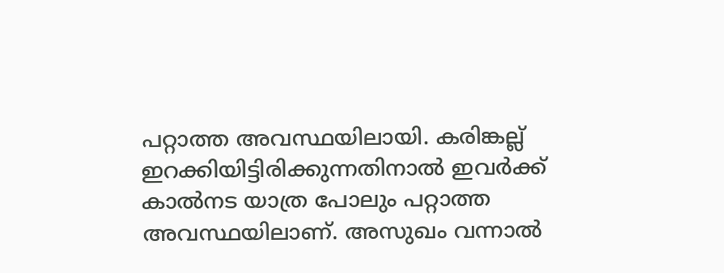പറ്റാത്ത അവസ്ഥയിലായി. കരിങ്കല്ല് ഇറക്കിയിട്ടിരിക്കുന്നതിനാൽ ഇവർക്ക് കാൽനട യാത്ര പോലും പറ്റാത്ത അവസ്ഥയിലാണ്. അസുഖം വന്നാൽ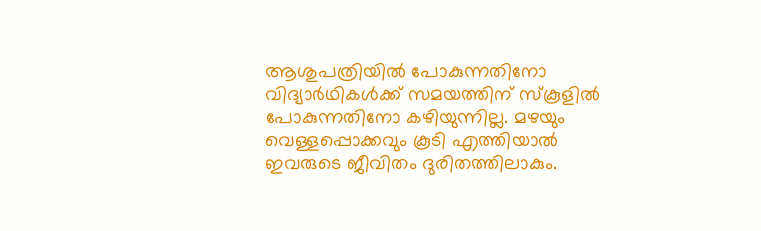ആശുപത്രിയിൽ പോകുന്നതിനോ വിദ്യാർഥികൾക്ക് സമയത്തിന് സ്കൂളിൽ പോകുന്നതിനോ കഴിയുന്നില്ല. മഴയും വെള്ളപ്പൊക്കവും കൂടി എത്തിയാൽ ഇവരുടെ ജീവിതം ദുരിതത്തിലാകും.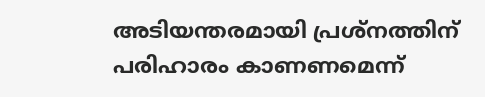അടിയന്തരമായി പ്രശ്നത്തിന് പരിഹാരം കാണണമെന്ന്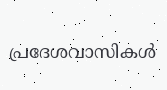പ്രദേശവാസികൾ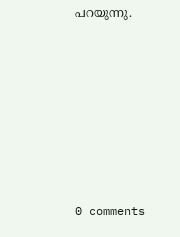പറയുന്നു.










0 comments